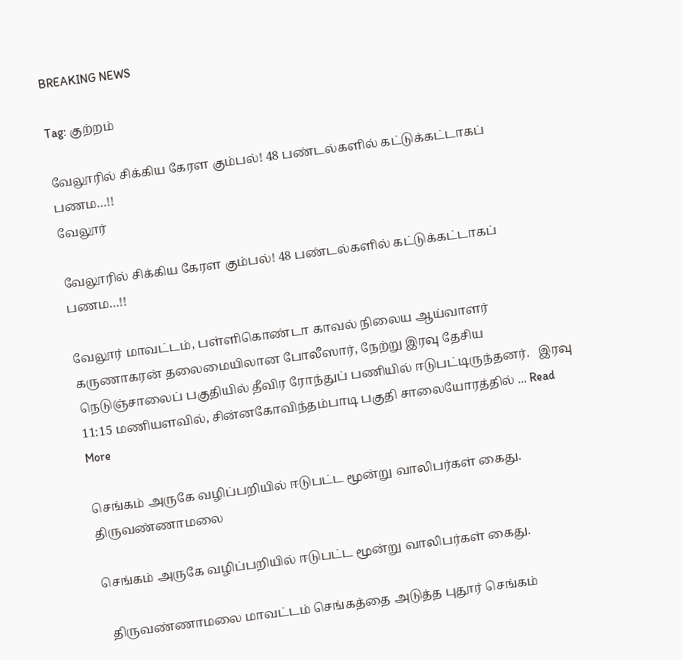BREAKING NEWS

Tag: குற்றம்

வேலூரில் சிக்கிய கேரள கும்பல்! 48 பண்டல்களில் கட்டுக்கட்டாகப் பணம…!!
வேலூர்

வேலூரில் சிக்கிய கேரள கும்பல்! 48 பண்டல்களில் கட்டுக்கட்டாகப் பணம…!!

வேலூர் மாவட்டம், பள்ளிகொண்டா காவல் நிலைய ஆய்வாளர் கருணாகரன் தலைமையிலான போலீஸார், நேற்று இரவு தேசிய நெடுஞ்சாலைப் பகுதியில் தீவிர ரோந்துப் பணியில் ஈடுபட்டிருந்தனர்.   இரவு 11:15 மணியளவில், சின்னகோவிந்தம்பாடி பகுதி சாலையோரத்தில் ... Read More

செங்கம் அருகே வழிப்பறியில் ஈடுபட்ட மூன்று வாலிபர்கள் கைது.
திருவண்ணாமலை

செங்கம் அருகே வழிப்பறியில் ஈடுபட்ட மூன்று வாலிபர்கள் கைது.

  திருவண்ணாமலை மாவட்டம் செங்கத்தை அடுத்த புதூர் செங்கம்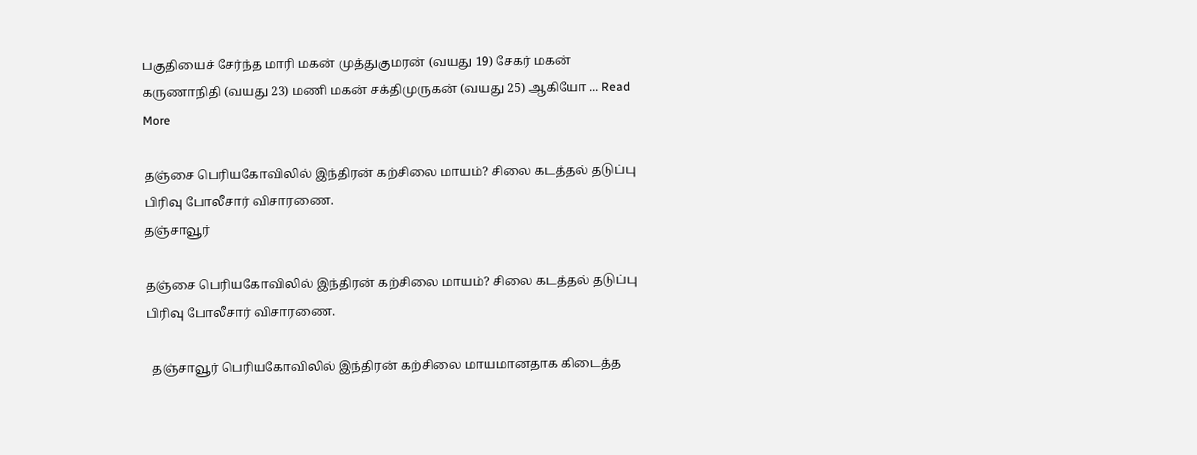பகுதியைச் சேர்ந்த மாரி மகன் முத்துகுமரன் (வயது 19) சேகர் மகன் கருணாநிதி (வயது 23) மணி மகன் சக்திமுருகன் (வயது 25) ஆகியோ ... Read More

தஞ்சை பெரியகோவிலில் இந்திரன் கற்சிலை மாயம்? சிலை கடத்தல் தடுப்பு பிரிவு போலீசார் விசாரணை.
தஞ்சாவூர்

தஞ்சை பெரியகோவிலில் இந்திரன் கற்சிலை மாயம்? சிலை கடத்தல் தடுப்பு பிரிவு போலீசார் விசாரணை.

  தஞ்சாவூர் பெரியகோவிலில் இந்திரன் கற்சிலை மாயமானதாக கிடைத்த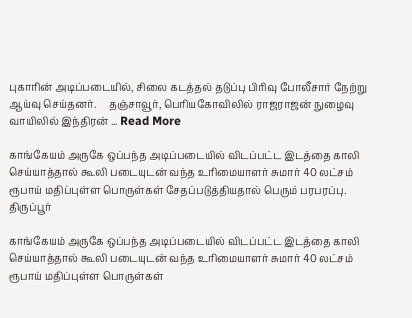புகாரின் அடிப்படையில், சிலை கடத்தல் தடுப்பு பிரிவு போலீசார் நேற்று ஆய்வு செய்தனர்.     தஞ்சாவூர், பெரியகோவிலில் ராஜராஜன் நுழைவு வாயிலில் இந்திரன் ... Read More

காங்கேயம் அருகே ஒப்பந்த அடிப்படையில் விடப்பட்ட இடத்தை காலி செய்யாத்தால் கூலி படையுடன் வந்த உரிமையாளர் சுமார் 40 லட்சம் ரூபாய் மதிப்புள்ள பொருள்கள் சேதப்படுத்தியதால் பெரும் பரபரப்பு.
திருப்பூர்

காங்கேயம் அருகே ஒப்பந்த அடிப்படையில் விடப்பட்ட இடத்தை காலி செய்யாத்தால் கூலி படையுடன் வந்த உரிமையாளர் சுமார் 40 லட்சம் ரூபாய் மதிப்புள்ள பொருள்கள்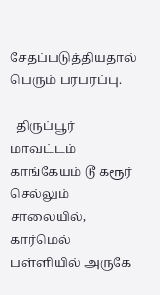சேதப்படுத்தியதால் பெரும் பரபரப்பு.

  திருப்பூர் மாவட்டம் காங்கேயம் டூ கரூர் செல்லும் சாலையில், கார்மெல் பள்ளியில் அருகே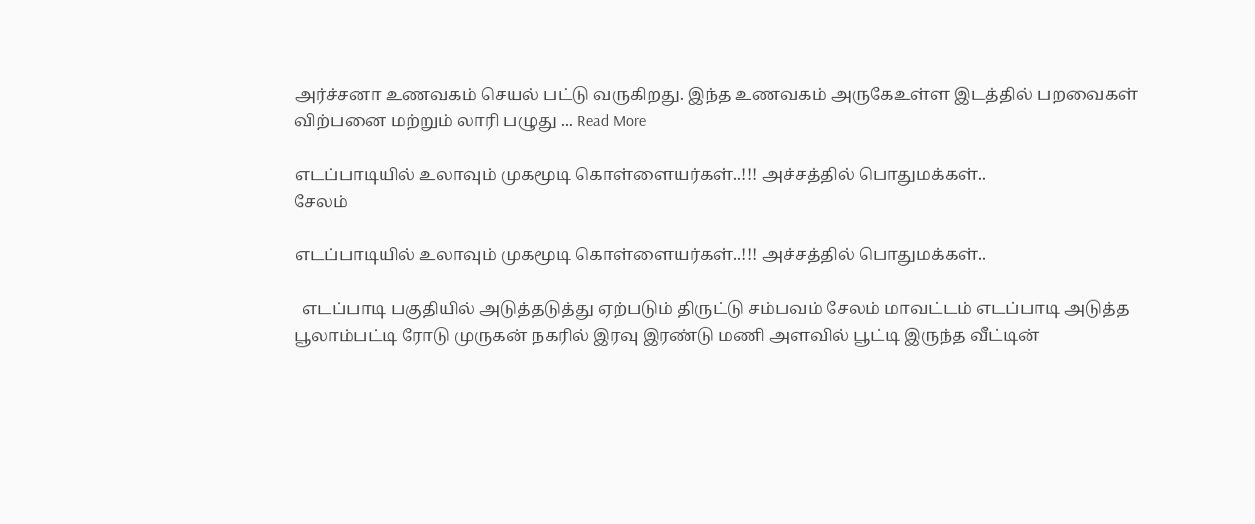அர்ச்சனா உணவகம் செயல் பட்டு வருகிறது. இந்த உணவகம் அருகேஉள்ள இடத்தில் பறவைகள் விற்பனை மற்றும் லாரி பழுது ... Read More

எடப்பாடியில் உலாவும் முகமூடி கொள்ளையர்கள்..!!! அச்சத்தில் பொதுமக்கள்..
சேலம்

எடப்பாடியில் உலாவும் முகமூடி கொள்ளையர்கள்..!!! அச்சத்தில் பொதுமக்கள்..

  எடப்பாடி பகுதியில் அடுத்தடுத்து ஏற்படும் திருட்டு சம்பவம் சேலம் மாவட்டம் எடப்பாடி அடுத்த பூலாம்பட்டி ரோடு முருகன் நகரில் இரவு இரண்டு மணி அளவில் பூட்டி இருந்த வீட்டின்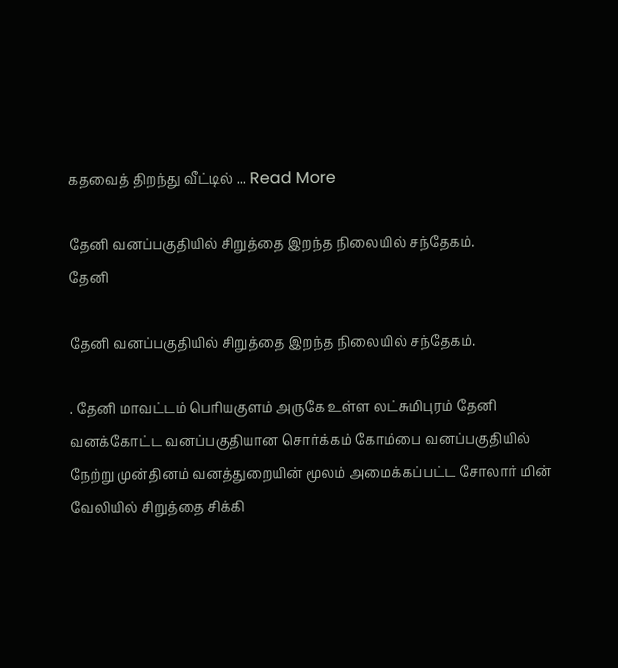கதவைத் திறந்து வீட்டில் ... Read More

தேனி வனப்பகுதியில் சிறுத்தை இறந்த நிலையில் சந்தேகம்.
தேனி

தேனி வனப்பகுதியில் சிறுத்தை இறந்த நிலையில் சந்தேகம்.

. தேனி மாவட்டம் பெரியகுளம் அருகே உள்ள லட்சுமிபுரம் தேனி வனக்கோட்ட வனப்பகுதியான சொர்க்கம் கோம்பை வனப்பகுதியில் நேற்று முன்தினம் வனத்துறையின் மூலம் அமைக்கப்பட்ட சோலார் மின் வேலியில் சிறுத்தை சிக்கி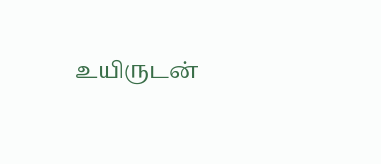உயிருடன்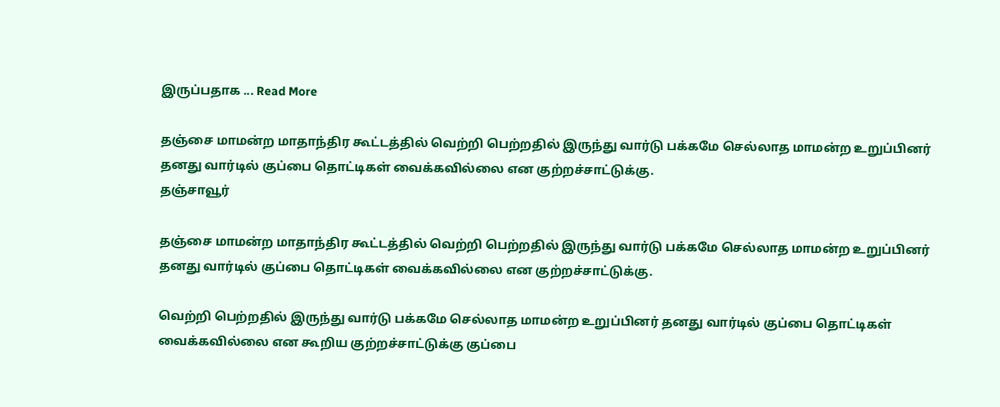இருப்பதாக ... Read More

தஞ்சை மாமன்ற மாதாந்திர கூட்டத்தில் வெற்றி பெற்றதில் இருந்து வார்டு பக்கமே செல்லாத மாமன்ற உறுப்பினர் தனது வார்டில் குப்பை தொட்டிகள் வைக்கவில்லை என குற்றச்சாட்டுக்கு.
தஞ்சாவூர்

தஞ்சை மாமன்ற மாதாந்திர கூட்டத்தில் வெற்றி பெற்றதில் இருந்து வார்டு பக்கமே செல்லாத மாமன்ற உறுப்பினர் தனது வார்டில் குப்பை தொட்டிகள் வைக்கவில்லை என குற்றச்சாட்டுக்கு.

வெற்றி பெற்றதில் இருந்து வார்டு பக்கமே செல்லாத மாமன்ற உறுப்பினர் தனது வார்டில் குப்பை தொட்டிகள் வைக்கவில்லை என கூறிய குற்றச்சாட்டுக்கு குப்பை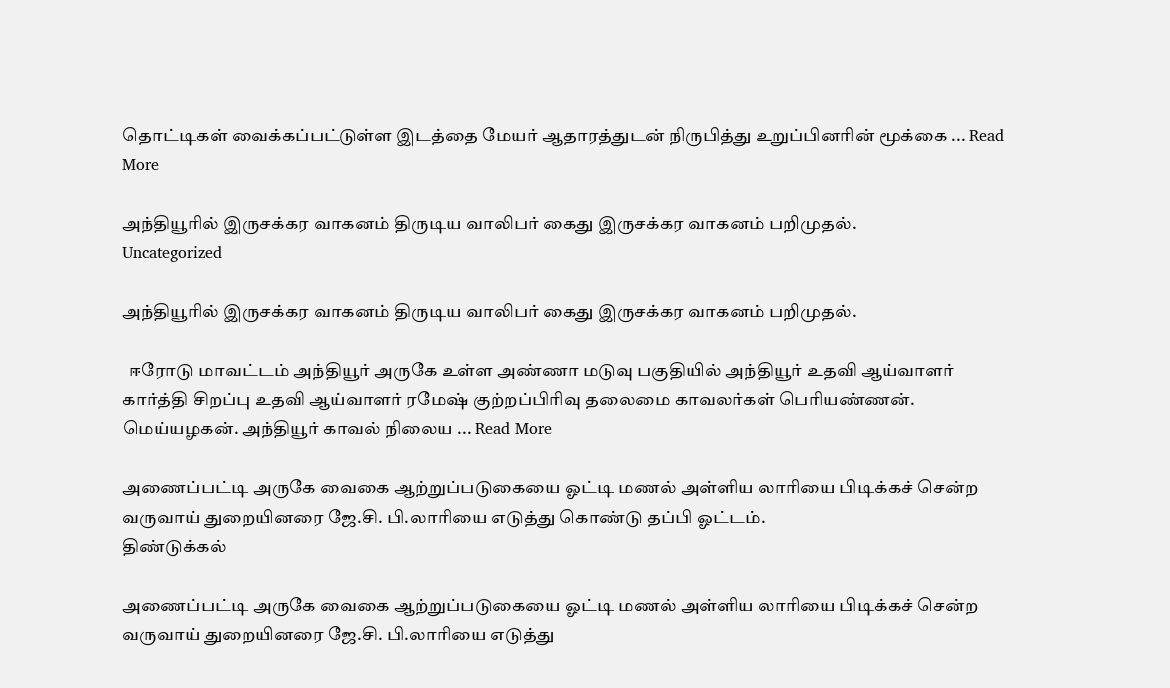தொட்டிகள் வைக்கப்பட்டுள்ள இடத்தை மேயர் ஆதாரத்துடன் நிருபித்து உறுப்பினரின் மூக்கை ... Read More

அந்தியூரில் இருசக்கர வாகனம் திருடிய வாலிபர் கைது இருசக்கர வாகனம் பறிமுதல்.
Uncategorized

அந்தியூரில் இருசக்கர வாகனம் திருடிய வாலிபர் கைது இருசக்கர வாகனம் பறிமுதல்.

  ஈரோடு மாவட்டம் அந்தியூர் அருகே உள்ள அண்ணா மடுவு பகுதியில் அந்தியூர் உதவி ஆய்வாளர் கார்த்தி சிறப்பு உதவி ஆய்வாளர் ரமேஷ் குற்றப்பிரிவு தலைமை காவலர்கள் பெரியண்ணன். மெய்யழகன். அந்தியூர் காவல் நிலைய ... Read More

அணைப்பட்டி அருகே வைகை ஆற்றுப்படுகையை ஓட்டி மணல் அள்ளிய லாரியை பிடிக்கச் சென்ற வருவாய் துறையினரை ஜே.சி. பி.லாரியை எடுத்து கொண்டு தப்பி ஓட்டம்.
திண்டுக்கல்

அணைப்பட்டி அருகே வைகை ஆற்றுப்படுகையை ஓட்டி மணல் அள்ளிய லாரியை பிடிக்கச் சென்ற வருவாய் துறையினரை ஜே.சி. பி.லாரியை எடுத்து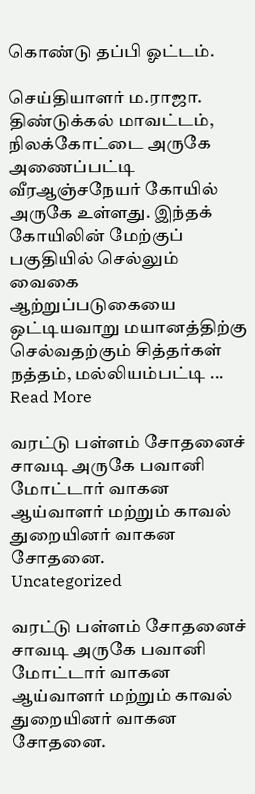கொண்டு தப்பி ஓட்டம்.

செய்தியாளர் ம.ராஜா.   திண்டுக்கல் மாவட்டம், நிலக்கோட்டை அருகே அணைப்பட்டி வீரஆஞ்சநேயர் கோயில் அருகே உள்ளது. இந்தக் கோயிலின் மேற்குப் பகுதியில் செல்லும் வைகை ஆற்றுப்படுகையை ஒட்டியவாறு மயானத்திற்கு செல்வதற்கும் சித்தர்கள் நத்தம், மல்லியம்பட்டி ... Read More

வரட்டு பள்ளம் சோதனைச் சாவடி அருகே பவானி மோட்டார் வாகன ஆய்வாளர் மற்றும் காவல் துறையினர் வாகன சோதனை.
Uncategorized

வரட்டு பள்ளம் சோதனைச் சாவடி அருகே பவானி மோட்டார் வாகன ஆய்வாளர் மற்றும் காவல் துறையினர் வாகன சோதனை.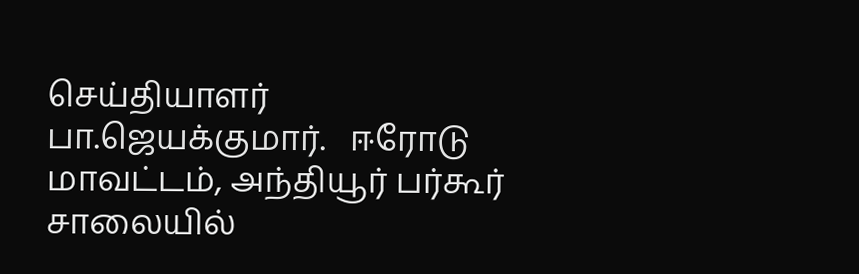செய்தியாளர் பா.ஜெயக்குமார்.   ஈரோடு மாவட்டம், அந்தியூர் பர்கூர் சாலையில்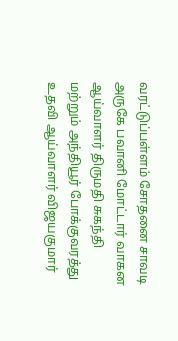வரட்டுப்பள்ளம் சோதனை சாவடி அருகே பவானி மோட்டார் வாகன ஆய்வாளர் திருமதி சுகந்தி மற்றும் அந்தியூர் போக்குவரத்து உதவி ஆய்வாளர் விஜயகுமார்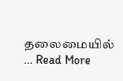தலைமையில் ... Read More